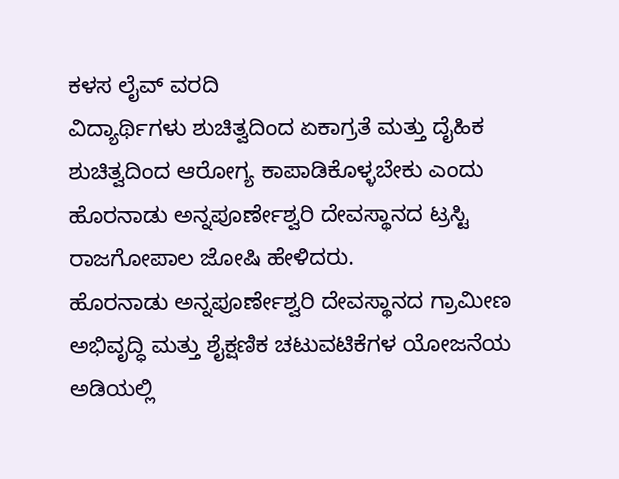ಕಳಸ ಲೈವ್ ವರದಿ
ವಿದ್ಯಾರ್ಥಿಗಳು ಶುಚಿತ್ವದಿಂದ ಏಕಾಗ್ರತೆ ಮತ್ತು ದೈಹಿಕ ಶುಚಿತ್ವದಿಂದ ಆರೋಗ್ಯ ಕಾಪಾಡಿಕೊಳ್ಳಬೇಕು ಎಂದು ಹೊರನಾಡು ಅನ್ನಪೂರ್ಣೇಶ್ವರಿ ದೇವಸ್ಥಾನದ ಟ್ರಸ್ಟಿ ರಾಜಗೋಪಾಲ ಜೋಷಿ ಹೇಳಿದರು.
ಹೊರನಾಡು ಅನ್ನಪೂರ್ಣೇಶ್ವರಿ ದೇವಸ್ಥಾನದ ಗ್ರಾಮೀಣ ಅಭಿವೃದ್ಧಿ ಮತ್ತು ಶೈಕ್ಷಣಿಕ ಚಟುವಟಿಕೆಗಳ ಯೋಜನೆಯ ಅಡಿಯಲ್ಲಿ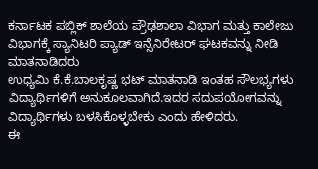ಕರ್ನಾಟಕ ಪಬ್ಲಿಕ್ ಶಾಲೆಯ ಪ್ರೌಢಶಾಲಾ ವಿಭಾಗ ಮತ್ತು ಕಾಲೇಜು ವಿಭಾಗಕ್ಕೆ ಸ್ಯಾನಿಟರಿ ಪ್ಯಾಡ್ ಇನ್ಸೆನಿರೇಟರ್ ಘಟಕವನ್ನು ನೀಡಿ ಮಾತನಾಡಿದರು
ಉಧ್ಯಮಿ ಕೆ.ಕೆ.ಬಾಲಕೃಷ್ಣ ಭಟ್ ಮಾತನಾಡಿ ಇಂತಹ ಸೌಲಭ್ಯಗಳು ವಿದ್ಯಾರ್ಥಿಗಳಿಗೆ ಅನುಕೂಲವಾಗಿದೆ.ಇದರ ಸದುಪಯೋಗವನ್ನು ವಿದ್ಯಾರ್ಥಿಗಳು ಬಳಸಿಕೊಳ್ಳಬೇಕು ಎಂದು ಹೇಳಿದರು.
ಈ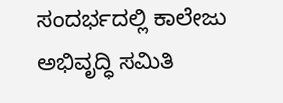ಸಂದರ್ಭದಲ್ಲಿ ಕಾಲೇಜು ಅಭಿವೃದ್ಧಿ ಸಮಿತಿ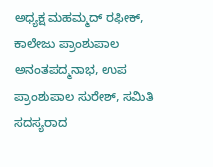ಅಧ್ಯಕ್ಷ ಮಹಮ್ಮದ್ ರಫೀಕ್, ಕಾಲೇಜು ಪ್ರಾಂಶುಪಾಲ ಅನಂತಪದ್ಮನಾಭ, ಉಪ ಪ್ರಾಂಶುಪಾಲ ಸುರೇಶ್, ಸಮಿತಿ ಸದಸ್ಯರಾದ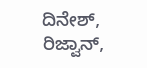ದಿನೇಶ್, ರಿಜ್ವಾನ್,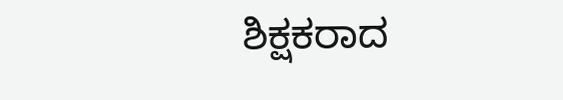ಶಿಕ್ಷಕರಾದ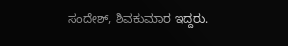ಸಂದೇಶ್, ಶಿವಕುಮಾರ ಇದ್ದರು.